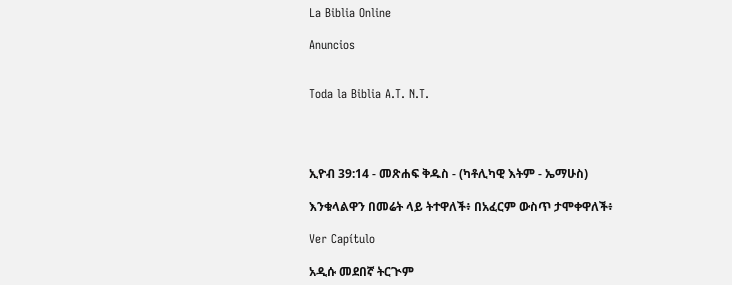La Biblia Online

Anuncios


Toda la Biblia A.T. N.T.




ኢዮብ 39:14 - መጽሐፍ ቅዱስ - (ካቶሊካዊ እትም - ኤማሁስ)

እንቁላልዋን በመሬት ላይ ትተዋለች፥ በአፈርም ውስጥ ታሞቀዋለች፥

Ver Capítulo

አዲሱ መደበኛ ትርጒም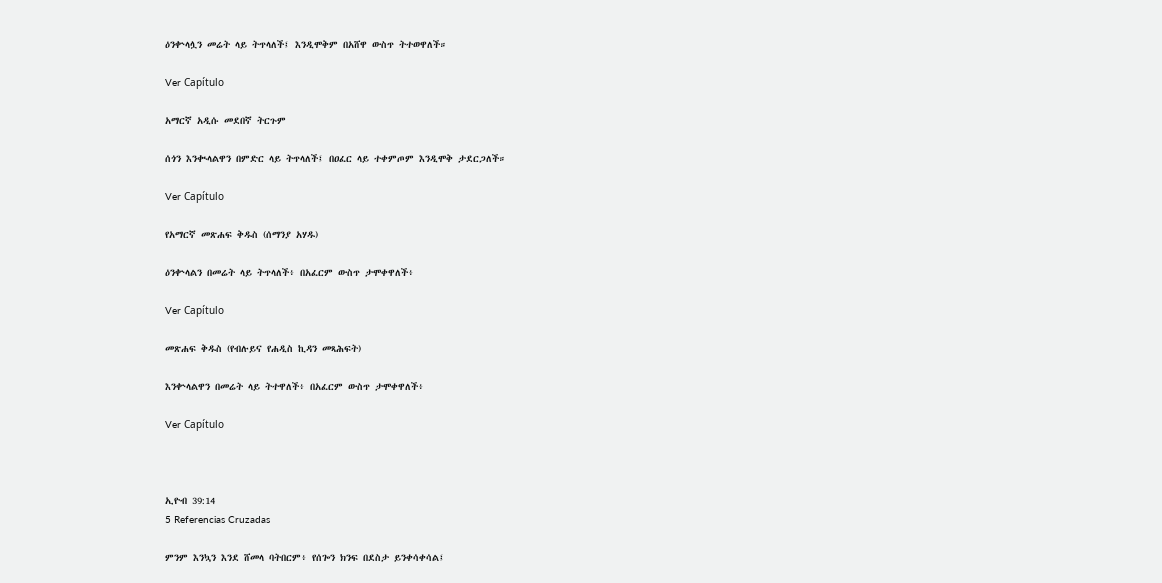ዕንቍላሏን መሬት ላይ ትጥላለች፤ እንዲሞቅም በአሸዋ ውስጥ ትተወዋለች።

Ver Capítulo

አማርኛ አዲሱ መደበኛ ትርጉም

ሰጎን እንቊላልዋን በምድር ላይ ትጥላለች፤ በዐፈር ላይ ተቀምጦም እንዲሞቅ ታደርጋለች።

Ver Capítulo

የአማርኛ መጽሐፍ ቅዱስ (ሰማንያ አሃዱ)

ዕንቍላልን በመሬት ላይ ትጥላለች፥ በአፈርም ውስጥ ታሞቀዋለች፥

Ver Capítulo

መጽሐፍ ቅዱስ (የብሉይና የሐዲስ ኪዳን መጻሕፍት)

እንቍላልዋን በመሬት ላይ ትተዋለች፥ በአፈርም ውስጥ ታሞቀዋለች፥

Ver Capítulo



ኢዮብ 39:14
5 Referencias Cruzadas

ምንም እንኳን እንደ ሸመላ ባትበርም፥ የሰጐን ክንፍ በደስታ ይንቀሳቀሳል፤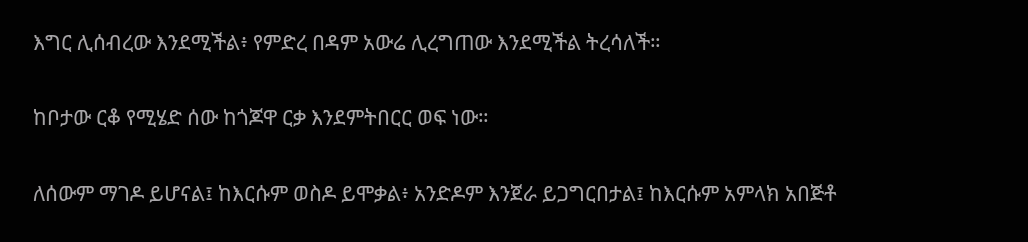እግር ሊሰብረው እንደሚችል፥ የምድረ በዳም አውሬ ሊረግጠው እንደሚችል ትረሳለች።


ከቦታው ርቆ የሚሄድ ሰው ከጎጆዋ ርቃ እንደምትበርር ወፍ ነው።


ለሰውም ማገዶ ይሆናል፤ ከእርሱም ወስዶ ይሞቃል፥ አንድዶም እንጀራ ይጋግርበታል፤ ከእርሱም አምላክ አበጅቶ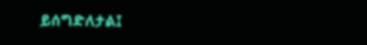ይሰግድለታል፤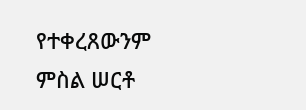የተቀረጸውንም ምስል ሠርቶ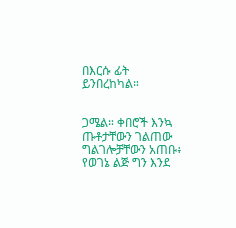በእርሱ ፊት ይንበረከካል።


ጋሜል። ቀበሮች እንኳ ጡቶታቸውን ገልጠው ግልገሎቻቸውን አጠቡ፥ የወገኔ ልጅ ግን እንደ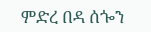ምድረ በዳ ሰጐን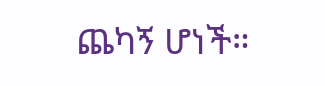ጨካኝ ሆነች።